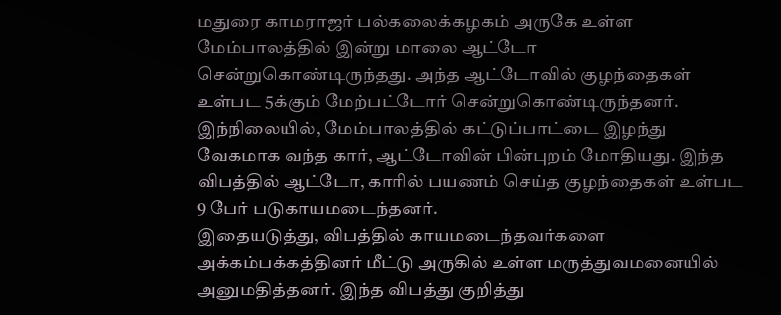மதுரை காமராஜர் பல்கலைக்கழகம் அருகே உள்ள மேம்பாலத்தில் இன்று மாலை ஆட்டோ சென்றுகொண்டிருந்தது. அந்த ஆட்டோவில் குழந்தைகள் உள்பட 5க்கும் மேற்பட்டோர் சென்றுகொண்டிருந்தனர்.
இந்நிலையில், மேம்பாலத்தில் கட்டுப்பாட்டை இழந்து வேகமாக வந்த கார், ஆட்டோவின் பின்புறம் மோதியது. இந்த விபத்தில் ஆட்டோ, காரில் பயணம் செய்த குழந்தைகள் உள்பட 9 பேர் படுகாயமடைந்தனர்.
இதையடுத்து, விபத்தில் காயமடைந்தவர்களை அக்கம்பக்கத்தினர் மீட்டு அருகில் உள்ள மருத்துவமனையில் அனுமதித்தனர். இந்த விபத்து குறித்து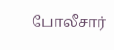போலீசார்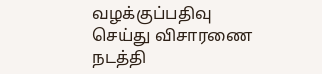வழக்குப்பதிவு செய்து விசாரணை நடத்தி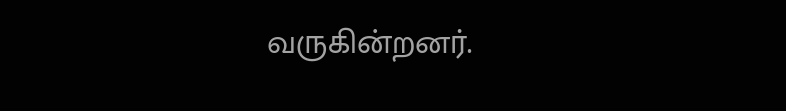வருகின்றனர்.